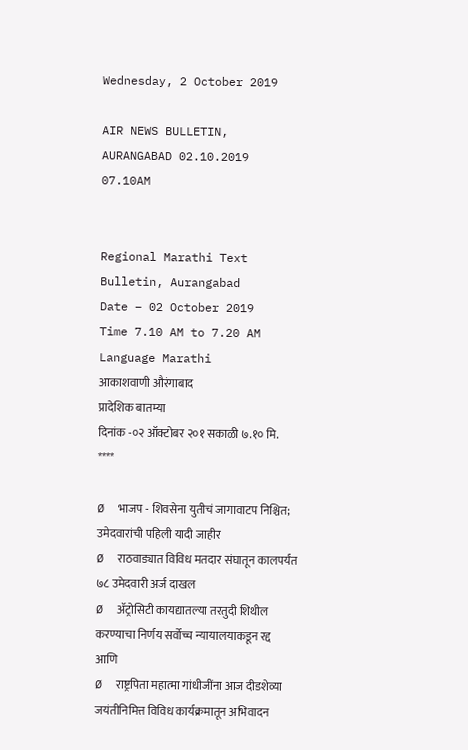Wednesday, 2 October 2019

AIR NEWS BULLETIN, AURANGABAD 02.10.2019 07.10AM


Regional Marathi Text Bulletin, Aurangabad
Date – 02 October 2019
Time 7.10 AM to 7.20 AM
Language Marathi
आकाशवाणी औरंगाबाद
प्रादेशिक बातम्या
दिनांक -०२ ऑक्टोबर २०१ सकाळी ७.१० मि.
****

Ø  भाजप - शिवसेना युतीचं जागावाटप निश्चित; उमेदवारांची पहिली यादी जाहीर
Ø  राठवाड्यात विविध मतदार संघातून कालपर्यंत ७८ उमेदवारी अर्ज दाखल
Ø  ॲट्रोसिटी कायद्यातल्या तरतुदी शिथील करण्याचा निर्णय सर्वोच्च न्यायालयाकडून रद्द
आणि
Ø  राष्ट्रपिता महात्मा गांधीजींना आज दीडशेव्या जयंतीनिमित्त विविध कार्यक्रमातून अभिवादन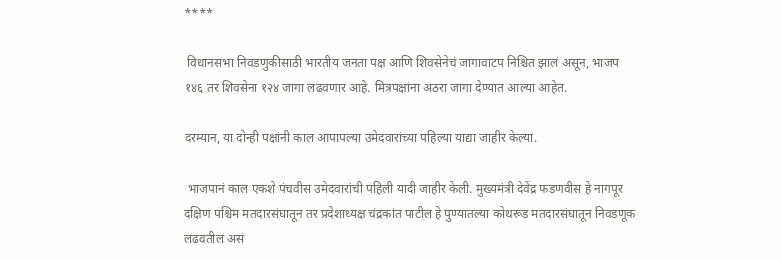****

 विधानसभा निवडणुकीसाठी भारतीय जनता पक्ष आणि शिवसेनेचं जागावाटप निश्चित झालं असून, भाजप १४६ तर शिवसेना १२४ जागा लढवणार आहे. मित्रपक्षांना अठरा जागा देण्यात आल्या आहेत.

दरम्यान, या दोन्ही पक्षांनी काल आपापल्या उमेदवारांच्या पहिल्या याद्या जाहीर केल्या.

 भाजपानं काल एकशे पंचवीस उमेदवा‍रांची पहिली यादी जाहीर केली. मुख्यमंत्री देवेंद्र फडणवीस हे नागपूर दक्षिण पश्चिम मतदारसंघातून तर प्रदेशाध्यक्ष चंद्रकांत पाटील हे पुण्यातल्या कोथरूड मतदारसंघातून निवडणूक लढवतील असं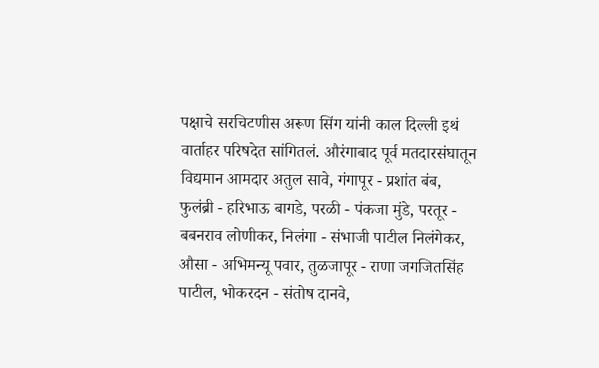पक्षाचे सरचिटणीस अरूण सिंग यांनी काल दिल्ली इथं वार्ताहर परिषदेत सांगितलं. औरंगाबाद पूर्व मतदारसंघातून विद्यमान आमदार अतुल सावे, गंगापूर - प्रशांत बंब, फुलंब्री - हरिभाऊ बागडे, परळी - पंकजा मुंडे, परतूर - बबनराव लोणीकर, निलंगा - संभाजी पाटील निलंगेकर, औसा - अभिमन्यू पवार, तुळजापूर - राणा जगजितसिंह पाटील, भोकरदन - संतोष दानवे,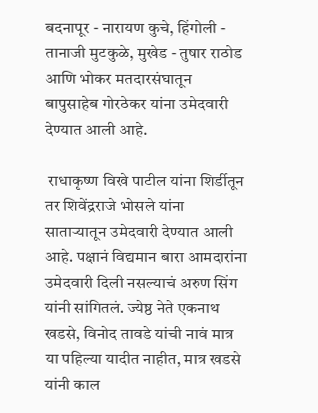बदनापूर - नारायण कुचे, हिंगोली - तानाजी मुटकुळे, मुखेड - तुषार राठोड आणि भोकर मतदारसंघातून बापुसाहेब गोरठेकर यांना उमेदवारी देण्यात आली आहे.

 राधाकृष्ण विखे पाटील यांना शिर्डीतून तर शिवेंद्रराजे भोसले यांना साताऱ्यातून उमेदवारी देण्यात आली आहे. पक्षानं विद्यमान बारा आमदारांना उमेदवारी दिली नसल्याचं अरुण सिंग यांनी सांगितलं. ज्येष्ठ नेते एकनाथ खडसे, विनोद तावडे यांची नावं मात्र या पहिल्या यादीत नाहीत, मात्र खडसे यांनी काल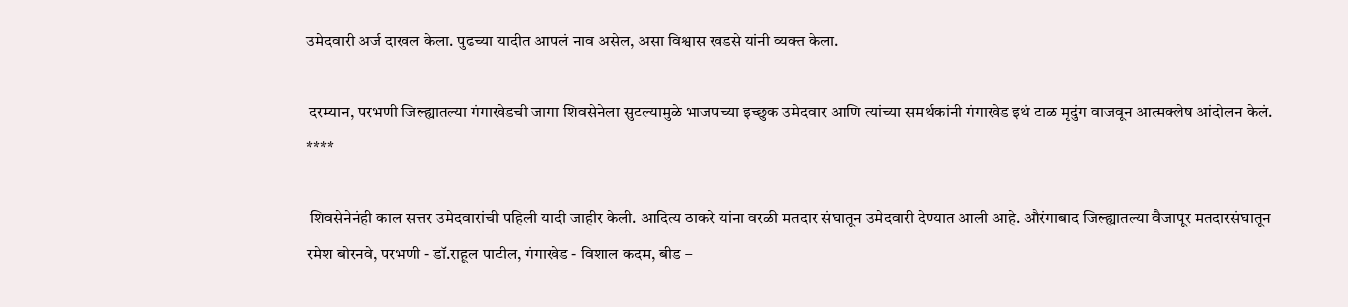उमेदवारी अर्ज दाखल केला. पुढच्या यादीत आपलं नाव असेल, असा विश्वास खडसे यांनी व्यक्त केला.

 दरम्यान, परभणी जिल्ह्यातल्या गंगाखेडची जागा शिवसेनेला सुटल्यामुळे भाजपच्या इच्छुक उमेदवार आणि त्यांच्या समर्थकांनी गंगाखेड इथं टाळ मृदुंग वाजवून आत्मक्लेष आंदोलन केलं.
****

 शिवसेनेनंही काल सत्तर उमेदवारांची पहिली यादी जाहीर केली. आदित्य ठाकरे यांना वरळी मतदार संघातून उमेदवारी देण्यात आली आहे. औरंगाबाद जिल्ह्यातल्या वैजापूर मतदारसंघातून रमेश बोरनवे, परभणी - डॉ.राहूल पाटील, गंगाखेड - विशाल कदम, बीड –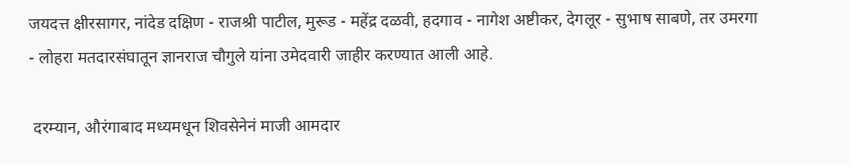जयदत्त क्षीरसागर, नांदेड दक्षिण - राजश्री पाटील, मुरूड - महेंद्र दळवी, हदगाव - नागेश अष्टीकर, देगलूर - सुभाष साबणे, तर उमरगा - लोहरा मतदारसंघातून ज्ञानराज चौगुले यांना उमेदवारी जाहीर करण्यात आली आहे.

 दरम्यान, औरंगाबाद मध्यमधून शिवसेनेनं माजी आमदार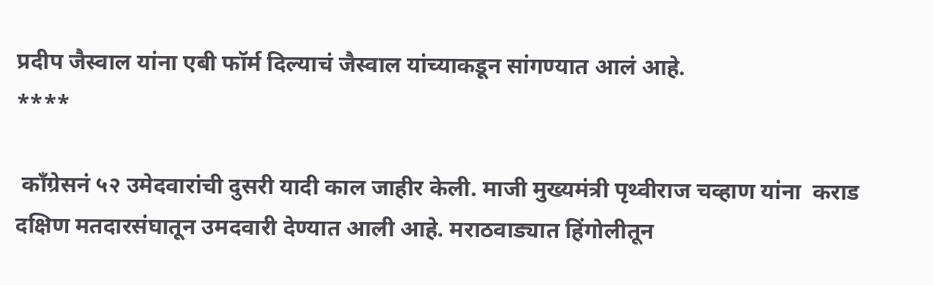प्रदीप जैस्वाल यांना एबी फॉर्म दिल्याचं जैस्वाल यांच्याकडून सांगण्यात आलं आहे.
****

 काँग्रेसनं ५२ उमेदवारांची दुसरी यादी काल जाहीर केली. माजी मुख्यमंत्री पृथ्वीराज चव्हाण यांना  कराड दक्षिण मतदारसंघातून उमदवारी देण्यात आली आहे. मराठवाड्यात हिंगोलीतून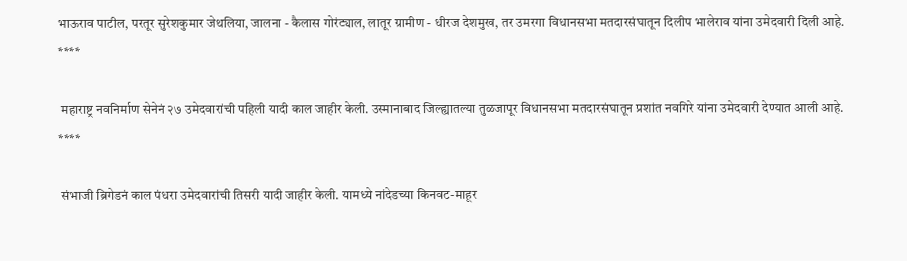भाऊराव पाटील, परतूर सुरेशकुमार जेथलिया, जालना - कैलास गोरंट्याल, लातूर ग्रामीण - धीरज देशमुख, तर उमरगा विधानसभा मतदारसंघातून दिलीप भालेराव यांना उमेदवारी दिली आहे.
****

 महाराष्ट्र नवनिर्माण सेनेनं २७ उमेदवारांची पहिली यादी काल जाहीर केली. उस्मानाबाद जिल्ह्यातल्या तुळजापूर विधानसभा मतदारसंघातून प्रशांत नवगिरे यांना उमेदवारी देण्यात आली आहे.
****

 संभाजी ब्रिगेडनं काल पंधरा उमेदवारांची तिसरी यादी जाहीर केली. यामध्ये नांदेडच्या किनवट-माहूर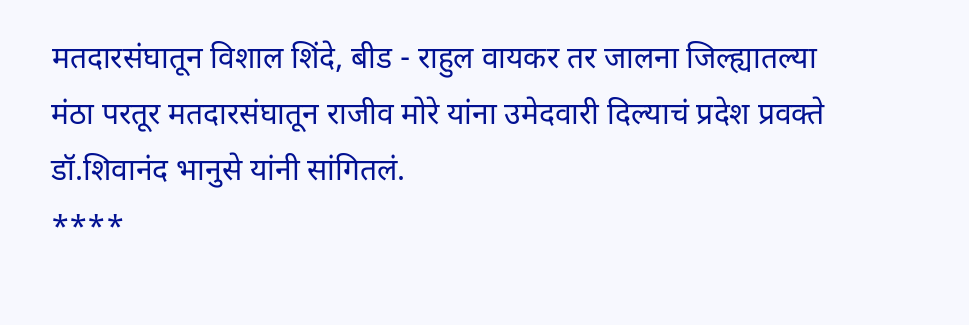मतदारसंघातून विशाल शिंदे, बीड - राहुल वायकर तर जालना जिल्ह्यातल्या मंठा परतूर मतदारसंघातून राजीव मोरे यांना उमेदवारी दिल्याचं प्रदेश प्रवक्ते डॉ.शिवानंद भानुसे यांनी सांगितलं.
****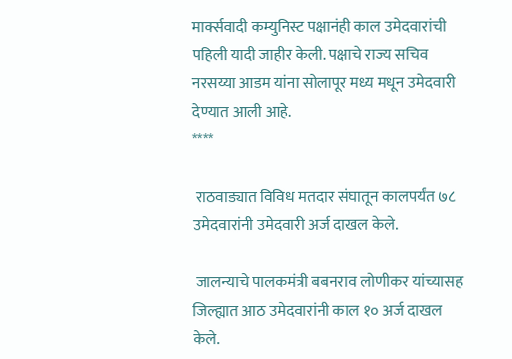मार्क्सवादी कम्युनिस्ट पक्षानंही काल उमेदवारांची पहिली यादी जाहीर केली. पक्षाचे राज्य सचिव नरसय्या आडम यांना सोलापूर मध्य मधून उमेदवारी देण्यात आली आहे.
****

 राठवाड्यात विविध मतदार संघातून कालपर्यंत ७८ उमेदवारांनी उमेदवारी अर्ज दाखल केले.

 जालन्याचे पालकमंत्री बबनराव लोणीकर यांच्यासह जिल्ह्यात आठ उमेदवारांनी काल १० अर्ज दाखल केले.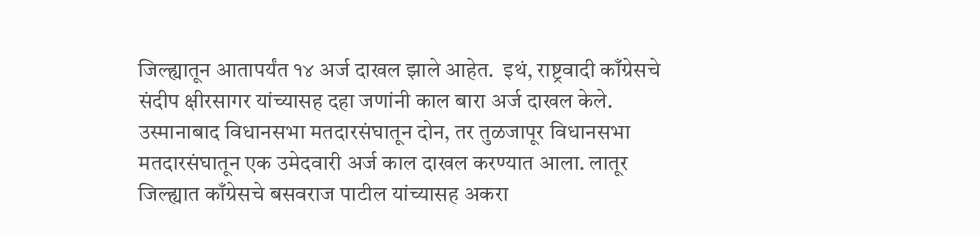जिल्ह्यातून आतापर्यंत १४ अर्ज दाखल झाले आहेत.  इथं, राष्ट्रवादी काँग्रेसचे संदीप क्षीरसागर यांच्यासह दहा जणांनी काल बारा अर्ज दाखल केले. उस्मानाबाद विधानसभा मतदारसंघातून दोन, तर तुळजापूर विधानसभा मतदारसंघातून एक उमेदवारी अर्ज काल दाखल करण्यात आला. लातूर जिल्ह्यात काँग्रेसचे बसवराज पाटील यांच्यासह अकरा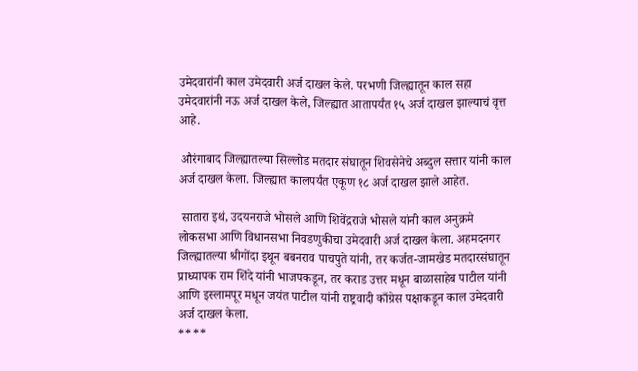उमेदवारांनी काल उमेदवारी अर्ज दाखल केले. परभणी जिल्ह्यातून काल सहा उमेदवारांनी नऊ अर्ज दाखल केले, जिल्ह्यात आतापर्यंत १५ अर्ज दाखल झाल्याचं वृत्त आहे.

 औरंगाबाद जिल्ह्यातल्या सिल्लोड मतदार संघातून शिवसेनेचे अब्दुल सत्तार यांनी काल अर्ज दाखल केला. जिल्ह्यात कालपर्यंत एकूण १८ अर्ज दाखल झाले आहेत.

 सातारा इथं, उदयनराजे भोसले आणि शिवेंद्रराजे भोसले यांनी काल अनुक्रमे लोकसभा आणि विधानसभा निवडणुकीचा उमेदवारी अर्ज दाखल केला. अहमदनगर जिल्ह्यातल्या श्रीगोंदा इथून बबनराव पाचपुते यांनी, तर कर्जत-जामखेड मतदारसंघातून प्राध्यापक राम शिंदे यांनी भाजपकडून, तर कराड उत्तर मधून बाळासाहेब पाटील यांनी आणि इस्लामपूर मधून जयंत पाटील यांनी राष्ट्रवादी काँग्रेस पक्षाकडून काल उमेदवारी अर्ज दाखल केला.
****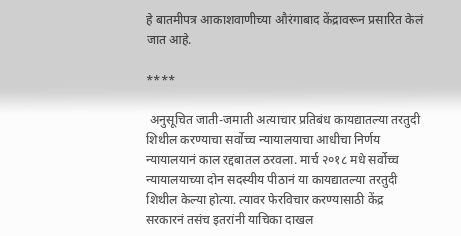हे बातमीपत्र आकाशवाणीच्या औरंगाबाद केंद्रावरून प्रसारित केलं जात आहे.

****

 अनुसूचित जाती-जमाती अत्याचार प्रतिबंध कायद्यातल्या तरतुदी शिथील करण्याचा सर्वोच्च न्यायालयाचा आधीचा निर्णय न्यायालयानं काल रद्दबातल ठरवला. मार्च २०१८ मधे सर्वोच्च न्यायालयाच्या दोन सदस्यीय पीठानं या कायद्यातल्या तरतुदी शिथील केल्या होत्या. त्यावर फेरविचार करण्यासाठी केंद्र सरकारनं तसंच इतरांनी याचिका दाखल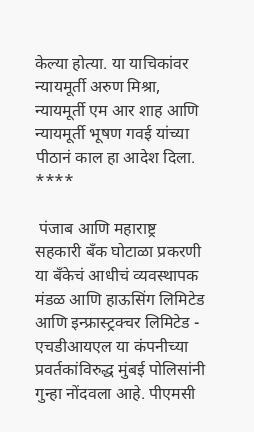केल्या होत्या. या याचिकांवर न्यायमूर्ती अरुण मिश्रा, न्यायमूर्ती एम आर शाह आणि न्यायमूर्ती भूषण गवई यांच्या पीठानं काल हा आदेश दिला.
****

 पंजाब आणि महाराष्ट्र सहकारी बँक घोटाळा प्रकरणी या बँकेचं आधीचं व्यवस्थापक मंडळ आणि हाऊसिंग लिमिटेड आणि इन्फ्रास्ट्रक्चर लिमिटेड - एचडीआयएल या कंपनीच्या प्रवर्तकांविरुद्ध मुंबई पोलिसांनी गुन्हा नोंदवला आहे. पीएमसी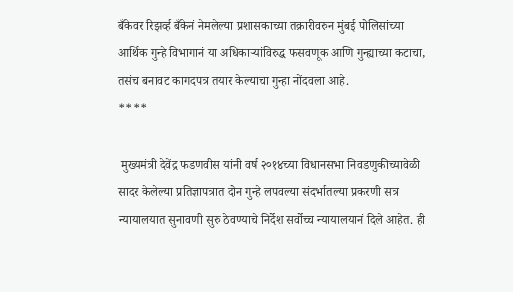बँकेवर रिझर्व्ह बँकेनं नेमलेल्या प्रशासकाच्या तक्रारीवरुन मुंबई पोलिसांच्या आर्थिक गुन्हे विभागानं या अधिकाऱ्यांविरुद्ध फसवणूक आणि गुन्ह्याच्या कटाचा, तसंच बनावट कागदपत्र तयार केल्याचा गुन्हा नोंदवला आहे.
****

 मुख्यमंत्री देवेंद्र फडणवीस यांनी वर्ष २०१४च्या विधानसभा निवडणुकीच्यावेळी सादर केलेल्या प्रतिज्ञापत्रात दोन गुन्हे लपवल्या संदर्भातल्या प्रकरणी सत्र न्यायालयात सुनावणी सुरु ठेवण्याचे निर्देश सर्वोच्च न्यायालयानं दिले आहेत. ही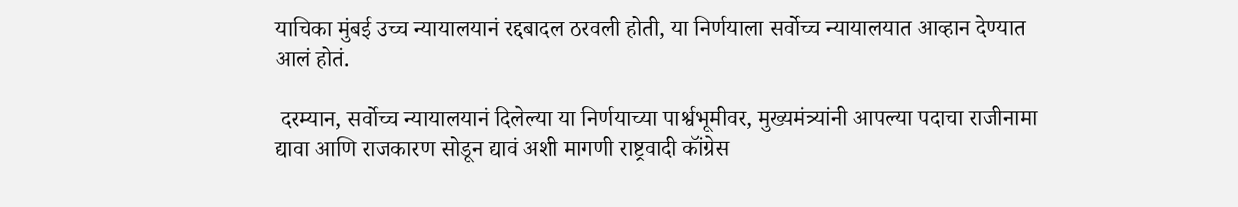याचिका मुंबई उच्च न्यायालयानं रद्दबादल ठरवली होती, या निर्णयाला सर्वोच्च न्यायालयात आव्हान देण्यात आलं होतं.

 दरम्यान, सर्वोच्च न्यायालयानं दिलेल्या या निर्णयाच्या पार्श्वभूमीवर, मुख्यमंत्र्यांनी आपल्या पदाचा राजीनामा द्यावा आणि राजकारण सोडून द्यावं अशी मागणी राष्ट्रवादी कॉंग्रेस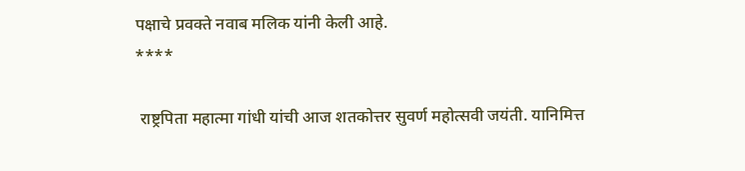पक्षाचे प्रवक्ते नवाब मलिक यांनी केली आहे.
****

 राष्ट्रपिता महात्मा गांधी यांची आज शतकोत्तर सुवर्ण महोत्सवी जयंती. यानिमित्त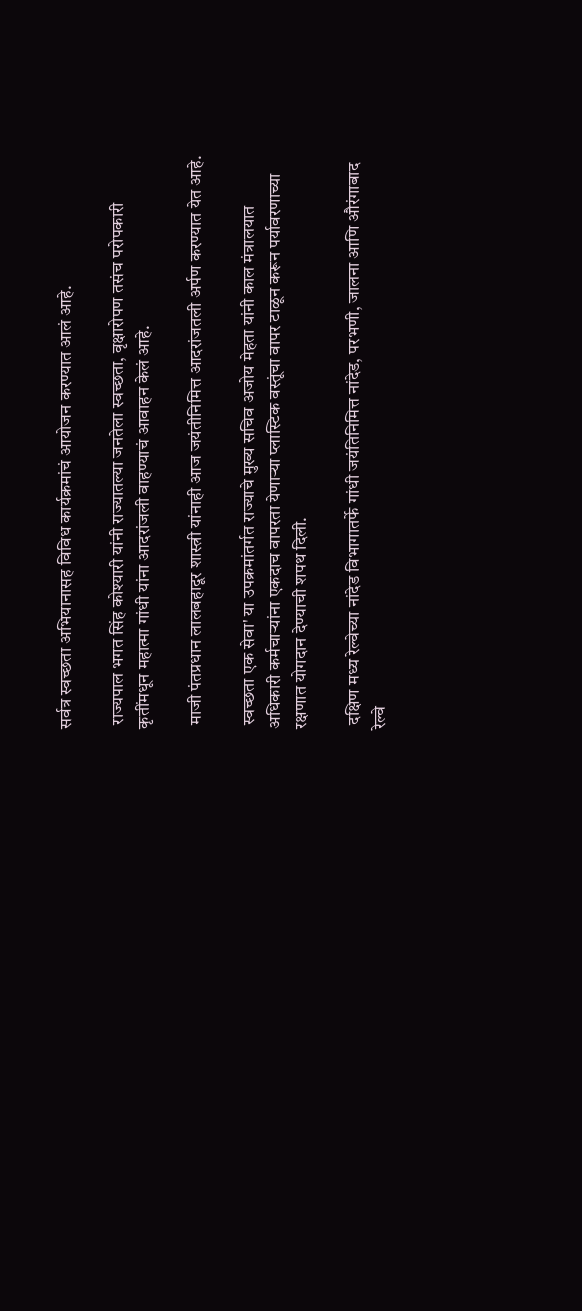सर्वत्र स्वच्छता अभियानासह विविध कार्यक्रमांचं आयोजन करण्यात आलं आहे.

 राज्यपाल भगत सिंह कोश्यारी यांनी राज्यातल्या जनतेला स्वच्छता, वृक्षारोपण तसंच परोपकारी कृतींमधून महात्मा गांधी यांना आदरांजली वाहण्याचं आवाहन केलं आहे.

 माजी पंतप्रधान लालबहादूर शास्त्री यांनाही आज जयंतीनिमित्त आदरांजतली अर्पण करण्यात येत आहे.

 स्वच्छता एक सेवा' या उपक्रमांतर्गत राज्याचे मुख्य सचिव अजोय मेहता यांनी काल मंत्रालयात अधिकारी कर्मचाऱ्यांना एकदाच वापरता येणाऱ्या प्लास्टिक वस्तूंचा वापर टाळून करून पर्यावरणाच्या रक्षणात योगदान देण्याची शपथ दिली.

 दक्षिण मध्य रेल्वेच्या नांदेड विभागातर्फे गांधी जयंतिनिमित्त नांदेड, परभणी, जालना आणि औरंगाबाद रेल्वे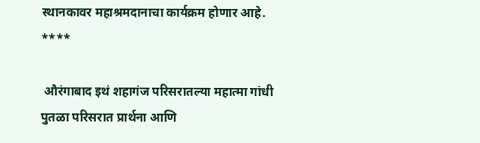स्थानकावर महाश्रमदानाचा कार्यक्रम होणार आहे.
****

 औरंगाबाद इथं शहागंज परिसरातल्या महात्मा गांधी पुतळा परिसरात प्रार्थना आणि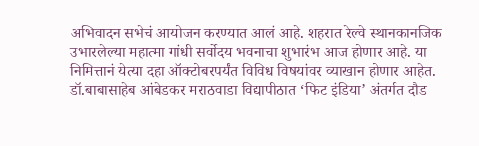अभिवादन सभेचं आयोजन करण्यात आलं आहे. शहरात रेल्वे स्थानकानजिक उभारलेल्या महात्मा गांधी सर्वोदय भवनाचा शुभारंभ आज होणार आहे. या निमित्तानं येत्या दहा ऑक्टोबरपर्यंत विविध विषयांवर व्याखान होणार आहेत. डॉ.बाबासाहेब आंबेडकर मराठवाडा विद्यापीठात ‘फिट इंडिया’ अंतर्गत दौड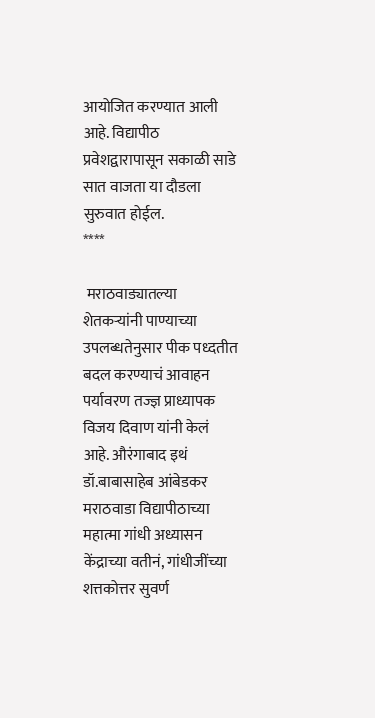आयोजित करण्यात आली आहे. विद्यापीठ प्रवेशद्वारापासून सकाळी साडे सात वाजता या दौडला सुरुवात होईल.
****

 मराठवाड्यातल्या शेतकऱ्यांनी पाण्याच्या उपलब्धतेनुसार पीक पध्दतीत बदल करण्याचं आवाहन पर्यावरण तज्ज्ञ प्राध्यापक विजय दिवाण यांनी केलं आहे. औरंगाबाद इथं डॉ.बाबासाहेब आंबेडकर मराठवाडा विद्यापीठाच्या महात्मा गांधी अध्यासन केंद्राच्या वतीनं, गांधीजींच्या शत्तकोत्तर सुवर्ण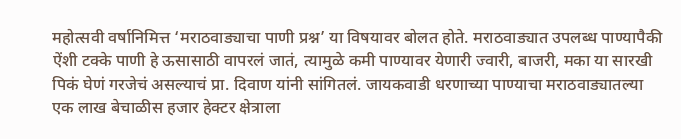महोत्सवी वर्षानिमित्त ‘मराठवाड्याचा पाणी प्रश्न’ या विषयावर बोलत होते. मराठवाड्यात उपलब्ध पाण्यापैकी ऐंशी टक्के पाणी हे ऊसासाठी वापरलं जातं, त्यामुळे कमी पाण्यावर येणारी ज्वारी, बाजरी, मका या सारखी पिकं घेणं गरजेचं असल्याचं प्रा. दिवाण यांनी सांगितलं. जायकवाडी धरणाच्या पाण्याचा मराठवाड्यातल्या एक लाख बेचाळीस हजार हेक्टर क्षेत्राला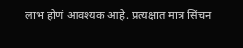लाभ होणं आवश्यक आहे. प्रत्यक्षात मात्र सिंचन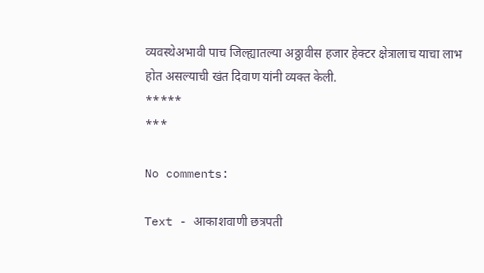व्यवस्थेअभावी पाच जिल्ह्यातल्या अठ्ठावीस हजार हेक्टर क्षेत्रालाच याचा लाभ होत असल्याची खंत दिवाण यांनी व्यक्त केली.
*****
***

No comments:

Text - आकाशवाणी छत्रपती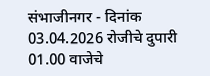संभाजीनगर - दिनांक 03.04.2026 रोजीचे दुपारी 01.00 वाजेचे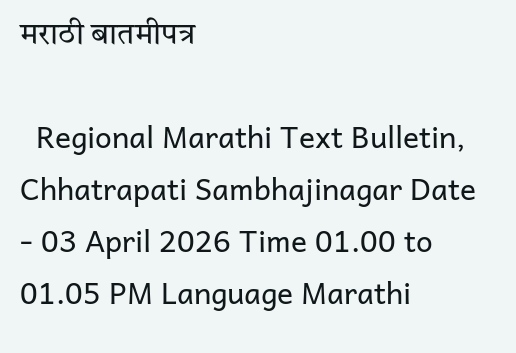मराठी बातमीपत्र

  Regional Marathi Text Bulletin, Chhatrapati Sambhajinagar Date - 03 April 2026 Time 01.00 to 01.05 PM Language Marathi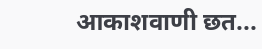आकाशवाणी छत...